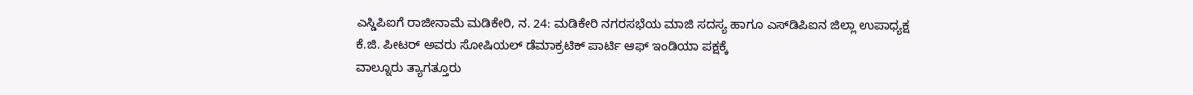ಎಸ್ಡಿಪಿಐಗೆ ರಾಜೀನಾಮೆ ಮಡಿಕೇರಿ, ನ. 24: ಮಡಿಕೇರಿ ನಗರಸಭೆಯ ಮಾಜಿ ಸದಸ್ಯ ಹಾಗೂ ಎಸ್‍ಡಿಪಿಐನ ಜಿಲ್ಲಾ ಉಪಾಧ್ಯಕ್ಷ ಕೆ.ಜಿ. ಪೀಟರ್ ಅವರು ಸೋಷಿಯಲ್ ಡೆಮಾಕ್ರಟಿಕ್ ಪಾರ್ಟಿ ಆಫ್ ಇಂಡಿಯಾ ಪಕ್ಷಕ್ಕೆ
ವಾಲ್ನೂರು ತ್ಯಾಗತ್ತೂರು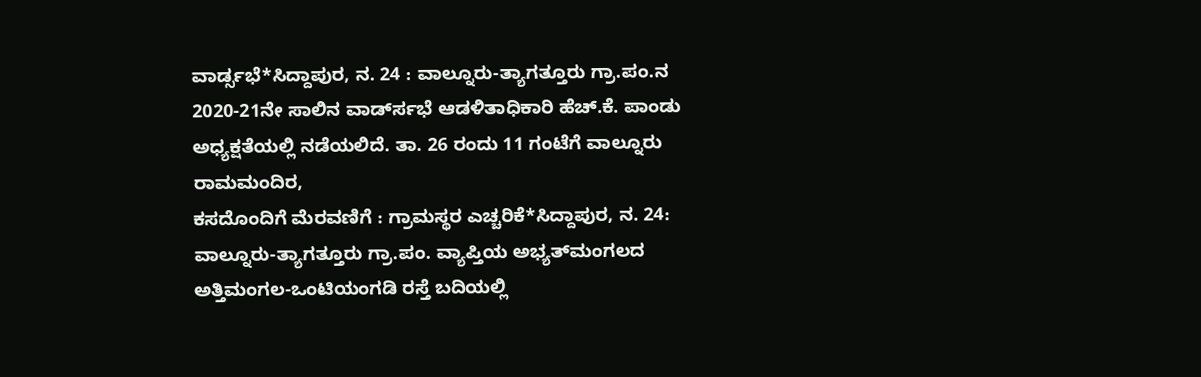ವಾರ್ಡ್ಸಭೆ*ಸಿದ್ದಾಪುರ, ನ. 24 : ವಾಲ್ನೂರು-ತ್ಯಾಗತ್ತೂರು ಗ್ರಾ.ಪಂ.ನ 2020-21ನೇ ಸಾಲಿನ ವಾರ್ಡ್‍ಸಭೆ ಆಡಳಿತಾಧಿಕಾರಿ ಹೆಚ್.ಕೆ. ಪಾಂಡು ಅಧ್ಯಕ್ಷತೆಯಲ್ಲಿ ನಡೆಯಲಿದೆ. ತಾ. 26 ರಂದು 11 ಗಂಟೆಗೆ ವಾಲ್ನೂರು ರಾಮಮಂದಿರ,
ಕಸದೊಂದಿಗೆ ಮೆರವಣಿಗೆ : ಗ್ರಾಮಸ್ಥರ ಎಚ್ಚರಿಕೆ*ಸಿದ್ದಾಪುರ, ನ. 24: ವಾಲ್ನೂರು-ತ್ಯಾಗತ್ತೂರು ಗ್ರಾ.ಪಂ. ವ್ಯಾಪ್ತಿಯ ಅಭ್ಯತ್‍ಮಂಗಲದ ಅತ್ತಿಮಂಗಲ-ಒಂಟಿಯಂಗಡಿ ರಸ್ತೆ ಬದಿಯಲ್ಲಿ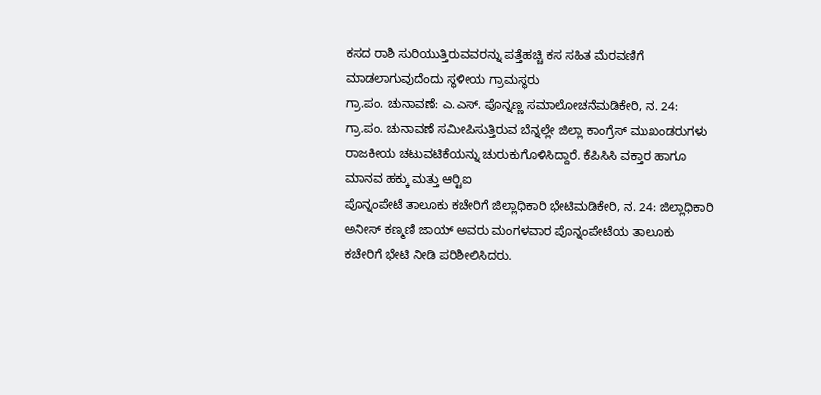ಕಸದ ರಾಶಿ ಸುರಿಯುತ್ತಿರುವವರನ್ನು ಪತ್ತೆಹಚ್ಚಿ ಕಸ ಸಹಿತ ಮೆರವಣಿಗೆ ಮಾಡಲಾಗುವುದೆಂದು ಸ್ಥಳೀಯ ಗ್ರಾಮಸ್ಥರು
ಗ್ರಾ.ಪಂ. ಚುನಾವಣೆ: ಎ.ಎಸ್. ಪೊನ್ನಣ್ಣ ಸಮಾಲೋಚನೆಮಡಿಕೇರಿ, ನ. 24: ಗ್ರಾ.ಪಂ. ಚುನಾವಣೆ ಸಮೀಪಿಸುತ್ತಿರುವ ಬೆನ್ನಲ್ಲೇ ಜಿಲ್ಲಾ ಕಾಂಗ್ರೆಸ್ ಮುಖಂಡರುಗಳು ರಾಜಕೀಯ ಚಟುವಟಿಕೆಯನ್ನು ಚುರುಕುಗೊಳಿಸಿದ್ದಾರೆ. ಕೆಪಿಸಿಸಿ ವಕ್ತಾರ ಹಾಗೂ ಮಾನವ ಹಕ್ಕು ಮತ್ತು ಆರ್‍ಟಿಐ
ಪೊನ್ನಂಪೇಟೆ ತಾಲೂಕು ಕಚೇರಿಗೆ ಜಿಲ್ಲಾಧಿಕಾರಿ ಭೇಟಿಮಡಿಕೇರಿ, ನ. 24: ಜಿಲ್ಲಾಧಿಕಾರಿ ಅನೀಸ್ ಕಣ್ಮಣಿ ಜಾಯ್ ಅವರು ಮಂಗಳವಾರ ಪೊನ್ನಂಪೇಟೆಯ ತಾಲೂಕು ಕಚೇರಿಗೆ ಭೇಟಿ ನೀಡಿ ಪರಿಶೀಲಿಸಿದರು.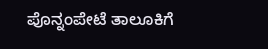ಪೊನ್ನಂಪೇಟೆ ತಾಲೂಕಿಗೆ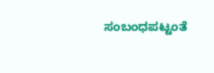ಸಂಬಂಧಪಟ್ಟಂತೆ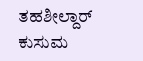ತಹಶೀಲ್ದಾರ್ ಕುಸುಮ